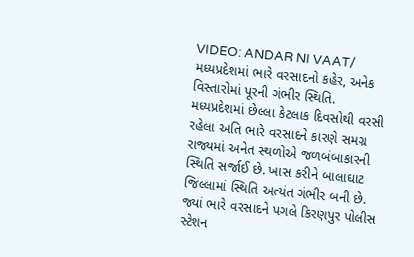VIDEO: ANDAR NI VAAT/ મધ્યપ્રદેશમાં ભારે વરસાદનો કહેર, અનેક વિસ્તારોમાં પૂરની ગંભીર સ્થિતિ.
મધ્યપ્રદેશમાં છેલ્લા કેટલાક દિવસોથી વરસી રહેલા અતિ ભારે વરસાદને કારણે સમગ્ર રાજ્યમાં અનેત સ્થળોએ જળબંબાકારની સ્થિતિ સર્જાઈ છે. ખાસ કરીને બાલાઘાટ જિલ્લામાં સ્થિતિ અત્યંત ગંભીર બની છે. જ્યાં ભારે વરસાદને પગલે કિરણપુર પોલીસ સ્ટેશન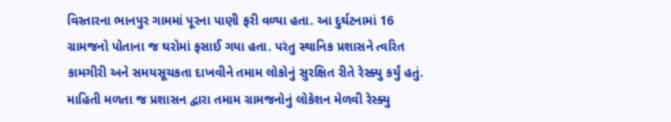વિસ્તારના ભાનપુર ગામમાં પૂરના પાણી ફરી વળ્યા હતા. આ દુર્ઘટનામાં 16 ગ્રામજનો પોતાના જ ઘરોમાં ફસાઈ ગયા હતા. પરંતુ સ્થાનિક પ્રશાસને ત્વરિત કામગીરી અને સમયસૂચકતા દાખવીને તમામ લોકોનું સુરક્ષિત રીતે રેસ્ક્યુ કર્યું હતું. માહિતી મળતા જ પ્રશાસન દ્વારા તમામ ગ્રામજનોનું લોકેશન મેળવી રેસ્ક્યુ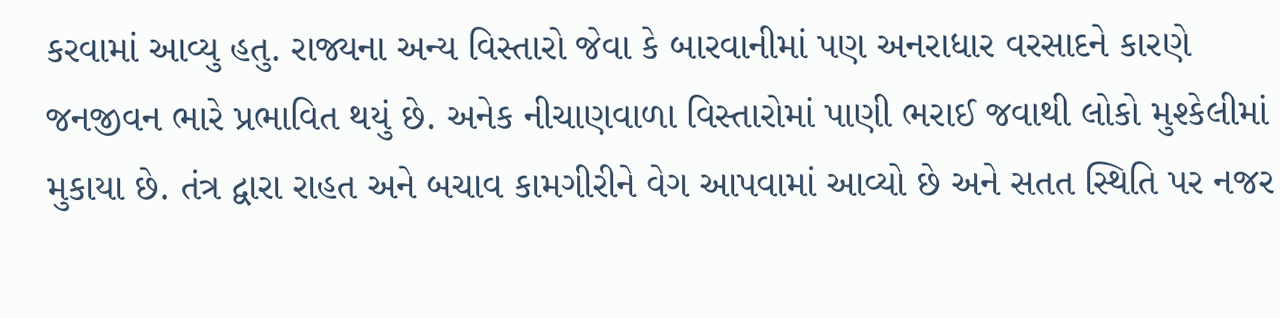કરવામાં આવ્યુ હતુ. રાજ્યના અન્ય વિસ્તારો જેવા કે બારવાનીમાં પણ અનરાધાર વરસાદને કારણે જનજીવન ભારે પ્રભાવિત થયું છે. અનેક નીચાણવાળા વિસ્તારોમાં પાણી ભરાઈ જવાથી લોકો મુશ્કેલીમાં મુકાયા છે. તંત્ર દ્વારા રાહત અને બચાવ કામગીરીને વેગ આપવામાં આવ્યો છે અને સતત સ્થિતિ પર નજર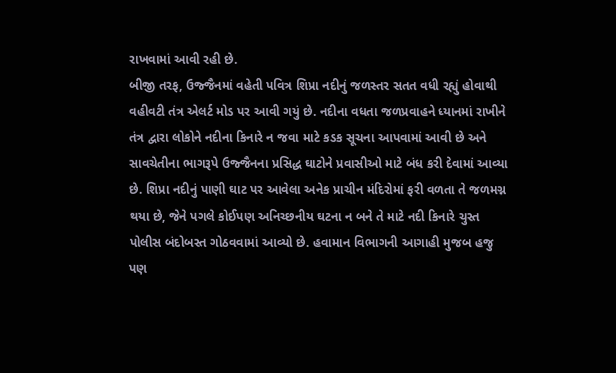રાખવામાં આવી રહી છે.
બીજી તરફ, ઉજ્જૈનમાં વહેતી પવિત્ર શિપ્રા નદીનું જળસ્તર સતત વધી રહ્યું હોવાથી વહીવટી તંત્ર એલર્ટ મોડ પર આવી ગયું છે. નદીના વધતા જળપ્રવાહને ધ્યાનમાં રાખીને તંત્ર દ્વારા લોકોને નદીના કિનારે ન જવા માટે કડક સૂચના આપવામાં આવી છે અને સાવચેતીના ભાગરૂપે ઉજ્જૈનના પ્રસિદ્ધ ઘાટોને પ્રવાસીઓ માટે બંધ કરી દેવામાં આવ્યા છે. શિપ્રા નદીનું પાણી ઘાટ પર આવેલા અનેક પ્રાચીન મંદિરોમાં ફરી વળતા તે જળમગ્ન થયા છે, જેને પગલે કોઈપણ અનિચ્છનીય ઘટના ન બને તે માટે નદી કિનારે ચુસ્ત પોલીસ બંદોબસ્ત ગોઠવવામાં આવ્યો છે. હવામાન વિભાગની આગાહી મુજબ હજુ પણ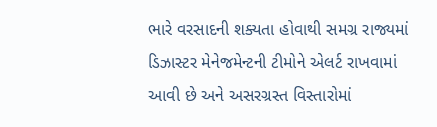ભારે વરસાદની શક્યતા હોવાથી સમગ્ર રાજ્યમાં ડિઝાસ્ટર મેનેજમેન્ટની ટીમોને એલર્ટ રાખવામાં આવી છે અને અસરગ્રસ્ત વિસ્તારોમાં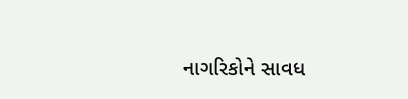નાગરિકોને સાવધ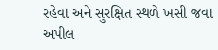રહેવા અને સુરક્ષિત સ્થળે ખસી જવા અપીલ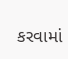કરવામાં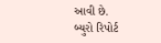આવી છે.
બ્યુરો રિપોર્ટ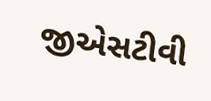જીએસટીવી